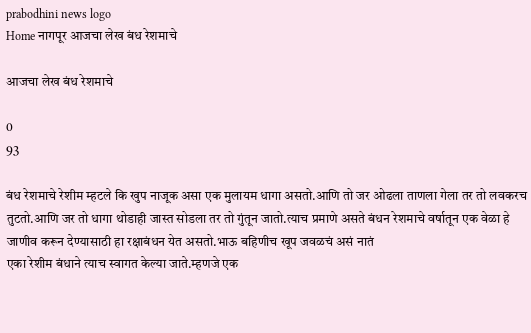prabodhini news logo
Home नागपूर आजचा लेख बंध रेशमाचे

आजचा लेख बंध रेशमाचे

0
93

बंध रेशमाचे रेशीम म्हटले कि खुप नाजूक असा एक मुलायम धागा असतो.आणि तो जर ओढला ताणला गेला तर तो लवकरच तुटतो.आणि जर तो धागा थोडाही जास्त सोडला तर तो गुंतून जातो.त्याच प्रमाणे असते बंधन रेशमाचे वर्षातून एक वेळा हे जाणीव करून देण्यासाठी हा रक्षाबंधन येत असतो.भाऊ बहिणीच खूप जवळचं असं नातं
एका रेशीम बंधाने त्याच स्वागत केल्या जाते.म्हणजे एक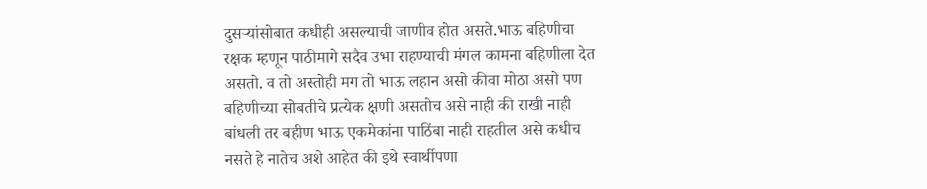दुसऱ्यांसोबात कधीही असल्याची जाणीव होत असते.भाऊ बहिणीचा रक्षक म्हणून पाठीमागे सदैव उभा राहण्याची मंगल कामना बहिणीला देत असतो. व तो अस्तोही मग तो भाऊ लहान असो कीवा मोठा असो पण बहिणीच्या सोबतीचे प्रत्येक क्षणी असतोच असे नाही की राखी नाही बांधली तर बहीण भाऊ एकमेकांना पाठिंबा नाही राहतील असे कधीच नसते हे नातेच अशे आहेत की इथे स्वार्थीपणा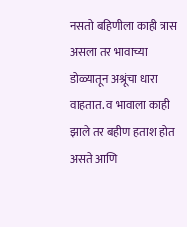नसतो बहिणीला काही त्रास असला तर भावाच्या डोळ्यातून अश्रूंचा धारा वाहतात. व भावाला काही झाले तर बहीण हताश होत असते आणि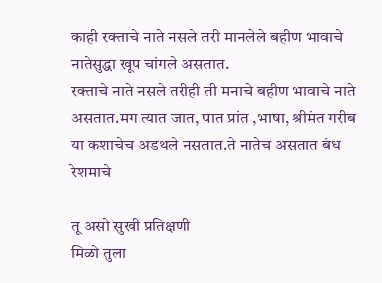काही रक्ताचे नाते नसले तरी मानलेले बहीण भावाचे नातेसुद्धा खूप चांगले असतात.
रक्ताचे नाते नसले तरीही ती मनाचे बहीण भावाचे नाते असतात.मग त्यात जात, पात प्रांत ,भाषा, श्रीमंत गरीब या कशाचेच अडथले नसतात.ते नातेच असतात बंध रेशमाचे

तू असो सुखी प्रतिक्षणी
मिळो तुला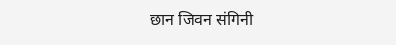छान जिवन संगिनी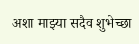अशा माझ्या सदैव शुभेच्छा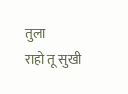तुला
राहो तू सुखी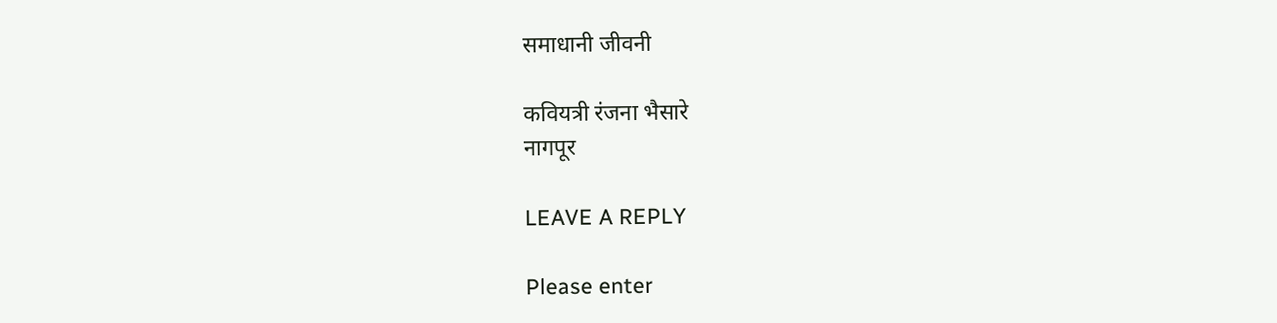समाधानी जीवनी

कवियत्री रंजना भैसारे
नागपूर

LEAVE A REPLY

Please enter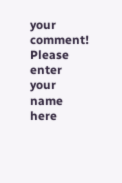your comment!
Please enter your name here